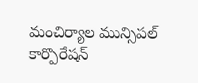మంచిర్యాల మున్సిపల్ కార్పొరేషన్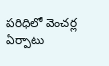పరిధిలో వెంచర్ల ఏర్పాటు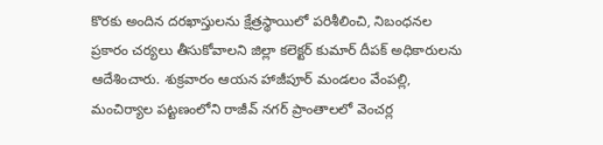కొరకు అందిన దరఖాస్తులను క్షేత్రస్థాయిలో పరిశీలించి, నిబంధనల ప్రకారం చర్యలు తీసుకోవాలని జిల్లా కలెక్టర్ కుమార్ దీపక్ అధికారులను ఆదేశించారు. శుక్రవారం ఆయన హాజీపూర్ మండలం వేంపల్లి, మంచిర్యాల పట్టణంలోని రాజీవ్ నగర్ ప్రాంతాలలో వెంచర్ల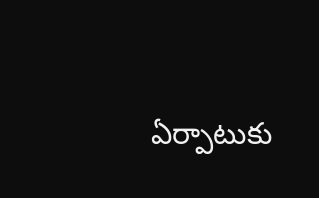ఏర్పాటుకు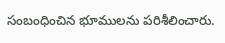సంబంధించిన భూములను పరిశీలించారు.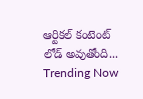ఆర్టికల్ కంటెంట్ లోడ్ అవుతోంది...
Trending Now